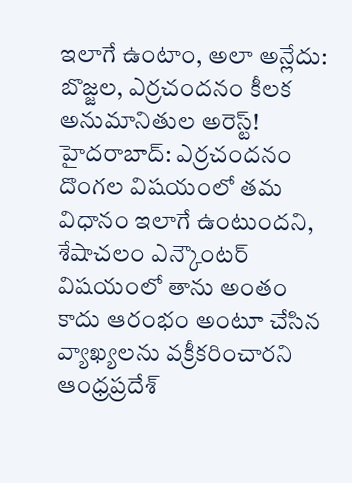ఇలాగే ఉంటాం, అలా అన్లేదు: బొజ్జల, ఎర్రచందనం కీలక అనుమానితుల అరెస్ట్!
హైదరాబాద్: ఎర్రచందనం దొంగల విషయంలో తమ విధానం ఇలాగే ఉంటుందని, శేషాచలం ఎన్కౌంటర్ విషయంలో తాను అంతం కాదు ఆరంభం అంటూ చేసిన వ్యాఖ్యలను వక్రీకరించారని ఆంధ్రప్రదేశ్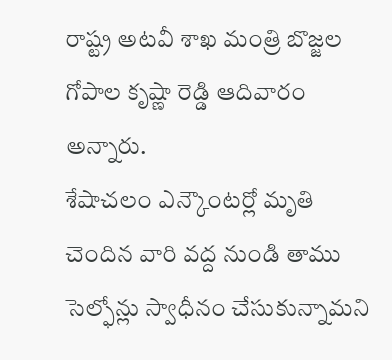రాష్ట్ర అటవీ శాఖ మంత్రి బొజ్జల గోపాల కృష్ణా రెడ్డి ఆదివారం అన్నారు.
శేషాచలం ఎన్కౌంటర్లో మృతి చెందిన వారి వద్ద నుండి తాము సెల్ఫోన్లు స్వాధీనం చేసుకున్నామని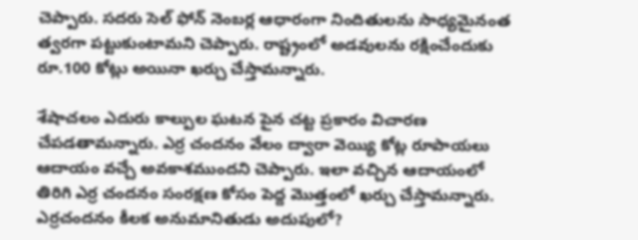చెప్పారు. సదరు సెల్ ఫోన్ నెంబర్ల ఆధారంగా నిందితులను సాధ్యమైనంత త్వరగా పట్టుకుంటామని చెప్పారు. రాష్ట్రంలో అడవులను రక్షించేందుకు రూ.100 కోట్లు అయినా ఖర్చు చేస్తామన్నారు.

శేషాచలం ఎదురు కాల్పుల ఘటన పైన చట్ట ప్రకారం విచారణ చేపడతామన్నారు. ఎర్ర చందనం వేలం ద్వారా వెయ్యి కోట్ల రూపాయలు ఆదాయం వచ్చే అవకాశముందని చెప్పారు. ఇలా వచ్చిన ఆదాయంలో తిరిగి ఎర్ర చందనం సంరక్షణ కోసం పెద్ద మొత్తంలో ఖర్చు చేస్తామన్నారు.
ఎర్రచందనం కీలక అనుమానితుడు అదుపులో?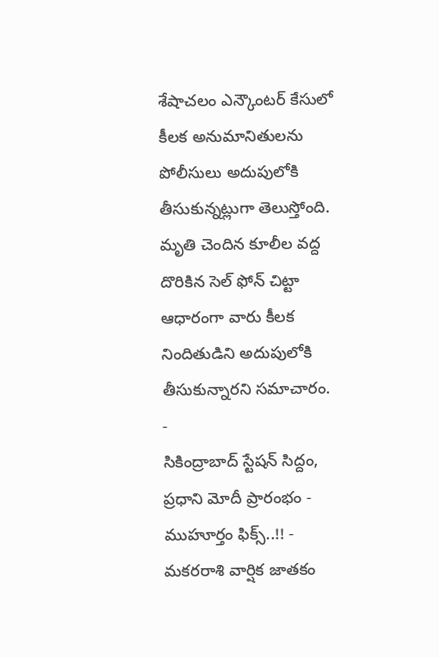శేషాచలం ఎన్కౌంటర్ కేసులో కీలక అనుమానితులను పోలీసులు అదుపులోకి తీసుకున్నట్లుగా తెలుస్తోంది. మృతి చెందిన కూలీల వద్ద దొరికిన సెల్ ఫోన్ చిట్టా ఆధారంగా వారు కీలక నిందితుడిని అదుపులోకి తీసుకున్నారని సమాచారం.
-
సికింద్రాబాద్ స్టేషన్ సిద్దం, ప్రధాని మోదీ ప్రారంభం - ముహూర్తం ఫిక్స్..!! -
మకరరాశి వార్షిక జాతకం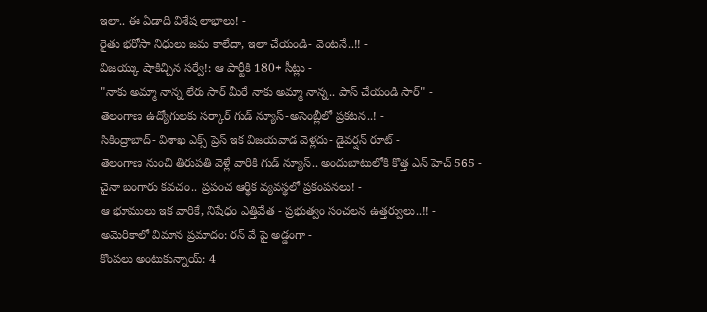ఇలా.. ఈ ఏడాది విశేష లాభాలు! -
రైతు భరోసా నిధులు జమ కాలేదా, ఇలా చేయండి- వెంటనే..!! -
విజయ్కు షాకిచ్చిన సర్వే!: ఆ పార్టీకి 180+ సీట్లు -
"నాకు అమ్మా నాన్న లేరు సార్ మీరే నాకు అమ్మా నాన్న.. పాస్ చేయండి సార్" -
తెలంగాణ ఉద్యోగులకు సర్కార్ గుడ్ న్యూస్-అసెంబ్లీలో ప్రకటన..! -
సికింద్రాబాద్- విశాఖ ఎక్స్ ప్రెస్ ఇక విజయవాడ వెళ్లదు- డైవర్షన్ రూట్ -
తెలంగాణ నుంచి తిరుపతి వెళ్లే వారికి గుడ్ న్యూస్.. అందుబాటులోకి కొత్త ఎన్ హెచ్ 565 -
చైనా బంగారు కవచం.. ప్రపంచ ఆర్థిక వ్యవస్థలో ప్రకంపనలు! -
ఆ భూములు ఇక వారికే, నిషేధం ఎత్తివేత - ప్రభుత్వం సంచలన ఉత్తర్వులు..!! -
అమెరికాలో విమాన ప్రమాదం: రన్ వే పై అడ్డంగా -
కొంపలు అంటుకున్నాయ్: 4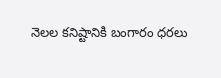నెలల కనిష్టానికి బంగారం ధరలు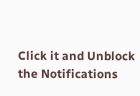Click it and Unblock the Notifications